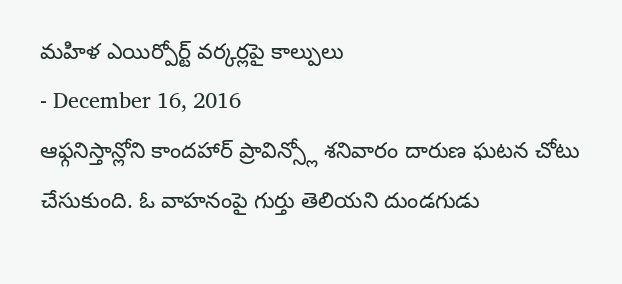మహిళ ఎయిర్పోర్ట్ వర్కర్లపై కాల్పులు
- December 16, 2016
ఆఫ్గనిస్తాన్లోని కాందహార్ ప్రావిన్స్లో శనివారం దారుణ ఘటన చోటు చేసుకుంది. ఓ వాహనంపై గుర్తు తెలియని దుండగుడు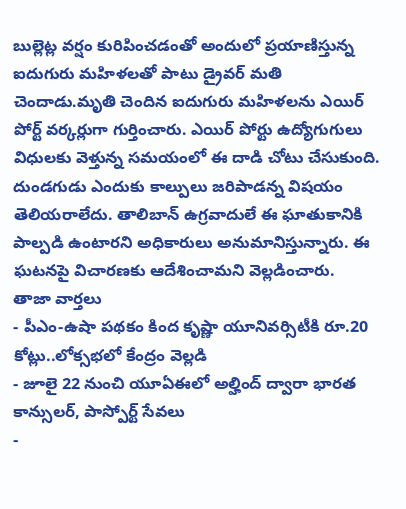బుల్లెట్ల వర్షం కురిపించడంతో అందులో ప్రయాణిస్తున్న ఐదుగురు మహిళలతో పాటు డ్రైవర్ మతి చెందాడు.మృతి చెందిన ఐదుగురు మహిళలను ఎయిర్ పోర్ట్ వర్కర్లుగా గుర్తించారు. ఎయిర్ పోర్టు ఉద్యోగుగులు విధులకు వెళ్తున్న సమయంలో ఈ దాడి చోటు చేసుకుంది. దుండగుడు ఎందుకు కాల్పులు జరిపాడన్న విషయం తెలియరాలేదు. తాలిబాన్ ఉగ్రవాదులే ఈ ఘాతుకానికి పాల్పడి ఉంటారని అధికారులు అనుమానిస్తున్నారు. ఈ ఘటనపై విచారణకు ఆదేశించామని వెల్లడించారు.
తాజా వార్తలు
- పీఎం-ఉషా పథకం కింద కృష్ణా యూనివర్సిటీకి రూ.20 కోట్లు..లోక్సభలో కేంద్రం వెల్లడి
- జూలై 22 నుంచి యూఏఈలో అల్హింద్ ద్వారా భారత కాన్సులర్, పాస్పోర్ట్ సేవలు
-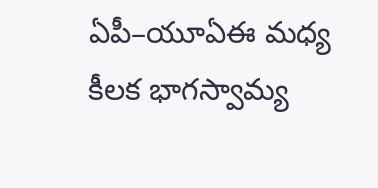ఏపీ–యూఏఈ మధ్య కీలక భాగస్వామ్య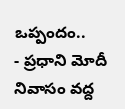ఒప్పందం..
- ప్రధాని మోదీ నివాసం వద్ద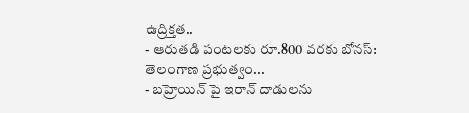ఉద్రిక్తత..
- ఆరుతడి పంటలకు రూ.800 వరకు బోనస్: తెలంగాణ ప్రభుత్వం...
- బహ్రెయిన్ పై ఇరాన్ దాడులను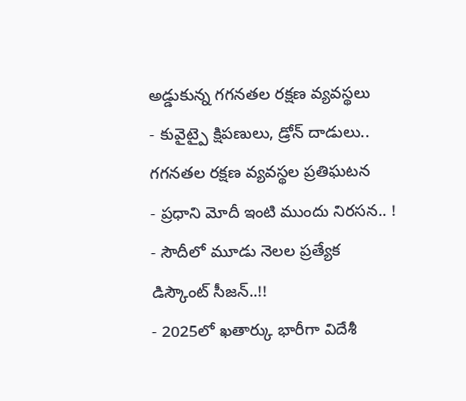అడ్డుకున్న గగనతల రక్షణ వ్యవస్థలు
- కువైట్పై క్షిపణులు, డ్రోన్ దాడులు.. గగనతల రక్షణ వ్యవస్థల ప్రతిఘటన
- ప్రధాని మోదీ ఇంటి ముందు నిరసన.. !
- సౌదీలో మూడు నెలల ప్రత్యేక డిస్కౌంట్ సీజన్..!!
- 2025లో ఖతార్కు భారీగా విదేశీ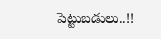పెట్టుబడులు..!!